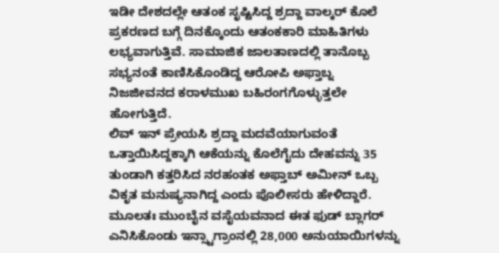ಇಡೀ ದೇಶದಲ್ಲೇ ಆತಂಕ ಸೃಷ್ಟಿಸಿದ್ದ ಶ್ರದ್ದಾ ವಾಲ್ಕರ್ ಕೊಲೆ ಪ್ರಕರಣದ ಬಗ್ಗೆ ದಿನಕ್ಕೊಂದು ಆತಂಕಕಾರಿ ಮಾಹಿತಿಗಳು ಲಭ್ಯವಾಗುತ್ತಿವೆ. ಸಾಮಾಜಿಕ ಜಾಲತಾಣದಲ್ಲಿ ತಾನೊಬ್ಬ ಸಭ್ಯನಂತೆ ಕಾಣಿಸಿಕೊಂಡಿದ್ದ ಆರೋಪಿ ಅಫ್ತಾಬ್ನ ನಿಜಜೀವನದ ಕರಾಳಮುಖ ಬಹಿರಂಗಗೊಳ್ಳುತ್ತಲೇ ಹೋಗುತ್ತಿದೆ.
ಲಿವ್ ಇನ್ ಪ್ರೇಯಸಿ ಶ್ರದ್ದಾ ಮದವೆಯಾಗುವಂತೆ ಒತ್ತಾಯಿಸಿದ್ದಕ್ಕಾಗಿ ಆಕೆಯನ್ನು ಕೊಲೆಗೈದು ದೇಹವನ್ನು 35 ತುಂಡಾಗಿ ಕತ್ತರಿಸಿದ ನರಹಂತಕ ಅಫ್ತಾಬ್ ಅಮೀನ್ ಒಬ್ಬ ವಿಕೃತ ಮನುಷ್ಯನಾಗಿದ್ದ ಎಂದು ಪೊಲೀಸರು ಹೇಳಿದ್ದಾರೆ. ಮೂಲತಃ ಮುಂಬೈನ ವಸೈಯವನಾದ ಈತ ಫುಡ್ ಬ್ಲಾಗರ್ ಎನಿಸಿಕೊಂಡು ಇನ್ಸ್ಟಾಗ್ರಾಂನಲ್ಲಿ 28,000 ಅನುಯಾಯಿಗಳನ್ನು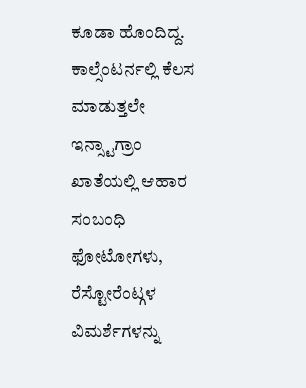ಕೂಡಾ ಹೊಂದಿದ್ದ.
ಕಾಲ್ಸೆಂಟರ್ನಲ್ಲಿ ಕೆಲಸ ಮಾಡುತ್ತಲೇ ಇನ್ಸ್ಟಾಗ್ರಾಂ ಖಾತೆಯಲ್ಲಿ ಆಹಾರ ಸಂಬಂಧಿ ಫೋಟೋಗಳು, ರೆಸ್ಟೋರೆಂಟ್ಗಳ ವಿಮರ್ಶೆಗಳನ್ನು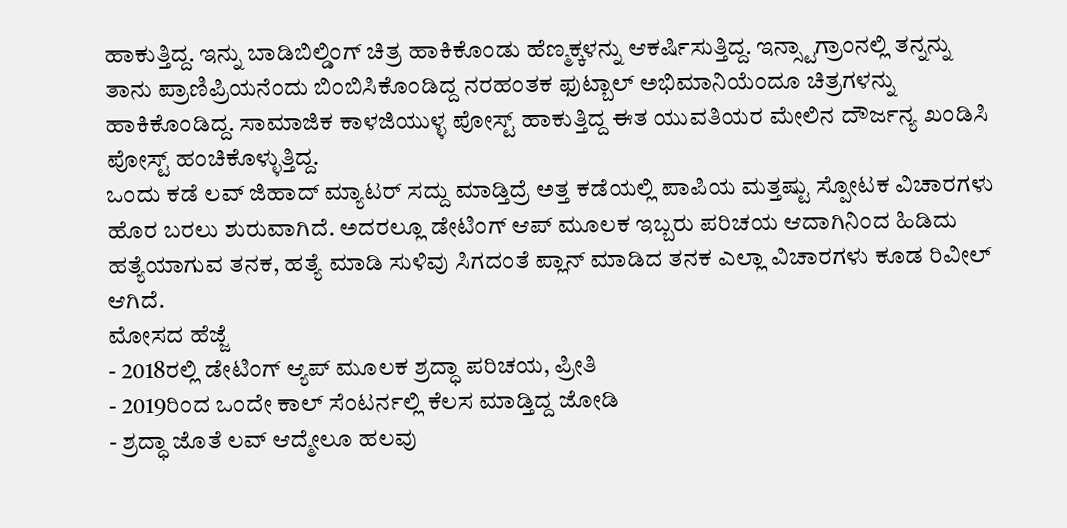ಹಾಕುತ್ತಿದ್ದ. ಇನ್ನು ಬಾಡಿಬಿಲ್ಡಿಂಗ್ ಚಿತ್ರ ಹಾಕಿಕೊಂಡು ಹೆಣ್ಮಕ್ಕಳನ್ನು ಆಕರ್ಷಿಸುತ್ತಿದ್ದ. ಇನ್ಸ್ಟಾಗ್ರಾಂನಲ್ಲಿ ತನ್ನನ್ನು ತಾನು ಪ್ರಾಣಿಪ್ರಿಯನೆಂದು ಬಿಂಬಿಸಿಕೊಂಡಿದ್ದ ನರಹಂತಕ ಫುಟ್ಬಾಲ್ ಅಭಿಮಾನಿಯೆಂದೂ ಚಿತ್ರಗಳನ್ನು ಹಾಕಿಕೊಂಡಿದ್ದ. ಸಾಮಾಜಿಕ ಕಾಳಜಿಯುಳ್ಳ ಪೋಸ್ಟ್ ಹಾಕುತ್ತಿದ್ದ ಈತ ಯುವತಿಯರ ಮೇಲಿನ ದೌರ್ಜನ್ಯ ಖಂಡಿಸಿ ಪೋಸ್ಟ್ ಹಂಚಿಕೊಳ್ಳುತ್ತಿದ್ದ.
ಒಂದು ಕಡೆ ಲವ್ ಜಿಹಾದ್ ಮ್ಯಾಟರ್ ಸದ್ದು ಮಾಡ್ತಿದ್ರೆ ಅತ್ತ ಕಡೆಯಲ್ಲಿ ಪಾಪಿಯ ಮತ್ತಷ್ಟು ಸ್ಪೋಟಕ ವಿಚಾರಗಳು ಹೊರ ಬರಲು ಶುರುವಾಗಿದೆ. ಅದರಲ್ಲೂ ಡೇಟಿಂಗ್ ಆಪ್ ಮೂಲಕ ಇಬ್ಬರು ಪರಿಚಯ ಆದಾಗಿನಿಂದ ಹಿಡಿದು ಹತ್ಯೆಯಾಗುವ ತನಕ, ಹತ್ಯೆ ಮಾಡಿ ಸುಳಿವು ಸಿಗದಂತೆ ಪ್ಲಾನ್ ಮಾಡಿದ ತನಕ ಎಲ್ಲಾ ವಿಚಾರಗಳು ಕೂಡ ರಿವೀಲ್ ಆಗಿದೆ.
ಮೋಸದ ಹೆಜ್ಜೆ
- 2018ರಲ್ಲಿ ಡೇಟಿಂಗ್ ಆ್ಯಪ್ ಮೂಲಕ ಶ್ರದ್ಧಾ ಪರಿಚಯ, ಪ್ರೀತಿ
- 2019ರಿಂದ ಒಂದೇ ಕಾಲ್ ಸೆಂಟರ್ನಲ್ಲಿ ಕೆಲಸ ಮಾಡ್ತಿದ್ದ ಜೋಡಿ
- ಶ್ರದ್ಧಾ ಜೊತೆ ಲವ್ ಆದ್ಮೇಲೂ ಹಲವು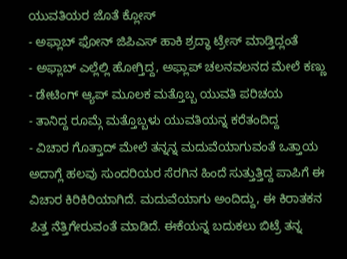ಯುವತಿಯರ ಜೊತೆ ಕ್ಲೋಸ್
- ಅಫ್ಲಾಬ್ ಫೋನ್ ಜಿಪಿಎಸ್ ಹಾಕಿ ಶ್ರದ್ಧಾ ಟ್ರೇಸ್ ಮಾಡ್ತಿದ್ಲಂತೆ
- ಅಫ್ಲಾಬ್ ಎಲ್ಲೆಲ್ಲಿ ಹೋಗ್ತಿದ್ದ, ಅಫ್ಲಾಪ್ ಚಲನವಲನದ ಮೇಲೆ ಕಣ್ಣು
- ಡೇಟಿಂಗ್ ಆ್ಯಪ್ ಮೂಲಕ ಮತ್ತೊಬ್ಬ ಯುವತಿ ಪರಿಚಯ
- ತಾನಿದ್ದ ರೂಮ್ಗೆ ಮತ್ತೊಬ್ಬಳು ಯುವತಿಯನ್ನ ಕರೆತಂದಿದ್ದ
- ವಿಚಾರ ಗೊತ್ತಾದ್ ಮೇಲೆ ತನ್ನನ್ನ ಮದುವೆಯಾಗುವಂತೆ ಒತ್ತಾಯ
ಅದಾಗ್ಲೆ ಹಲವು ಸುಂದರಿಯರ ಸೆರಗಿನ ಹಿಂದೆ ಸುತ್ತುತ್ತಿದ್ದ ಪಾಪಿಗೆ ಈ ವಿಚಾರ ಕಿರಿಕಿರಿಯಾಗಿದೆ. ಮದುವೆಯಾಗು ಅಂದಿದ್ದು, ಈ ಕಿರಾತಕನ ಪಿತ್ತ ನೆತ್ತಿಗೇರುವಂತೆ ಮಾಡಿದೆ. ಈಕೆಯನ್ನ ಬದುಕಲು ಬಿಟ್ರೆ ತನ್ನ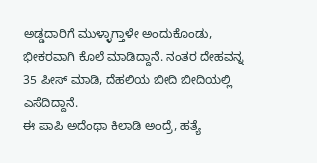ಅಡ್ಡದಾರಿಗೆ ಮುಳ್ಳಾಗ್ತಾಳೇ ಅಂದುಕೊಂಡು, ಭೀಕರವಾಗಿ ಕೊಲೆ ಮಾಡಿದ್ದಾನೆ. ನಂತರ ದೇಹವನ್ನ 35 ಪೀಸ್ ಮಾಡಿ, ದೆಹಲಿಯ ಬೀದಿ ಬೀದಿಯಲ್ಲಿ ಎಸೆದಿದ್ದಾನೆ.
ಈ ಪಾಪಿ ಅದೆಂಥಾ ಕಿಲಾಡಿ ಅಂದ್ರೆ, ಹತ್ಯೆ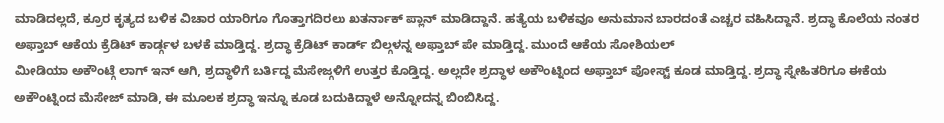ಮಾಡಿದಲ್ಲದೆ, ಕ್ರೂರ ಕೃತ್ಯದ ಬಳಿಕ ವಿಚಾರ ಯಾರಿಗೂ ಗೊತ್ತಾಗದಿರಲು ಖತರ್ನಾಕ್ ಪ್ಲಾನ್ ಮಾಡಿದ್ದಾನೆ. ಹತ್ಯೆಯ ಬಳಿಕವೂ ಅನುಮಾನ ಬಾರದಂತೆ ಎಚ್ಚರ ವಹಿಸಿದ್ದಾನೆ. ಶ್ರದ್ಧಾ ಕೊಲೆಯ ನಂತರ ಅಫ್ತಾಬ್ ಆಕೆಯ ಕ್ರೆಡಿಟ್ ಕಾರ್ಡ್ಗಳ ಬಳಕೆ ಮಾಡ್ತಿದ್ದ. ಶ್ರದ್ಧಾ ಕ್ರೆಡಿಟ್ ಕಾರ್ಡ್ ಬಿಲ್ಗಳನ್ನ ಅಫ್ತಾಬ್ ಪೇ ಮಾಡ್ತಿದ್ದ. ಮುಂದೆ ಆಕೆಯ ಸೋಶಿಯಲ್
ಮೀಡಿಯಾ ಅಕೌಂಟ್ಗೆ ಲಾಗ್ ಇನ್ ಆಗಿ, ಶ್ರದ್ಧಾಳಿಗೆ ಬರ್ತಿದ್ದ ಮೆಸೇಜ್ಗಳಿಗೆ ಉತ್ತರ ಕೊಡ್ತಿದ್ದ. ಅಲ್ಲದೇ ಶ್ರದ್ಧಾಳ ಅಕೌಂಟ್ನಿಂದ ಅಫ್ತಾಬ್ ಪೋಸ್ಟ್ ಕೂಡ ಮಾಡ್ತಿದ್ದ. ಶ್ರದ್ಧಾ ಸ್ನೇಹಿತರಿಗೂ ಈಕೆಯ ಅಕೌಂಟ್ನಿಂದ ಮೆಸೇಜ್ ಮಾಡಿ, ಈ ಮೂಲಕ ಶ್ರದ್ಧಾ ಇನ್ನೂ ಕೂಡ ಬದುಕಿದ್ದಾಳೆ ಅನ್ನೋದನ್ನ ಬಿಂಬಿಸಿದ್ದ.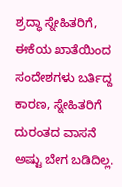ಶ್ರದ್ಧಾ ಸ್ನೇಹಿತರಿಗೆ, ಈಕೆಯ ಖಾತೆಯಿಂದ ಸಂದೇಶಗಳು ಬರ್ತಿದ್ದ ಕಾರಣ, ಸ್ನೇಹಿತರಿಗೆ ದುರಂತದ ವಾಸನೆ ಅಷ್ಟು ಬೇಗ ಬಡಿದಿಲ್ಲ.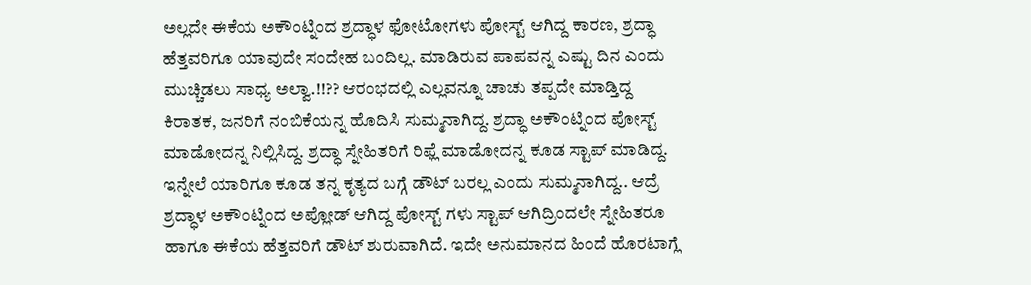ಅಲ್ಲದೇ ಈಕೆಯ ಅಕೌಂಟ್ನಿಂದ ಶ್ರದ್ಧಾಳ ಫೋಟೋಗಳು ಪೋಸ್ಟ್ ಆಗಿದ್ದ ಕಾರಣ, ಶ್ರದ್ಧಾ ಹೆತ್ತವರಿಗೂ ಯಾವುದೇ ಸಂದೇಹ ಬಂದಿಲ್ಲ. ಮಾಡಿರುವ ಪಾಪವನ್ನ ಎಷ್ಟು ದಿನ ಎಂದು ಮುಚ್ಚಿಡಲು ಸಾಧ್ಯ ಅಲ್ವಾ.!!?? ಆರಂಭದಲ್ಲಿ ಎಲ್ಲವನ್ನೂ ಚಾಚು ತಪ್ಪದೇ ಮಾಡ್ತಿದ್ದ ಕಿರಾತಕ, ಜನರಿಗೆ ನಂಬಿಕೆಯನ್ನ ಹೊದಿಸಿ ಸುಮ್ಮನಾಗಿದ್ದ. ಶ್ರದ್ಧಾ ಅಕೌಂಟ್ನಿಂದ ಪೋಸ್ಟ್ ಮಾಡೋದನ್ನ ನಿಲ್ಲಿಸಿದ್ದ. ಶ್ರದ್ಧಾ ಸ್ನೇಹಿತರಿಗೆ ರಿಫ್ಲೆ ಮಾಡೋದನ್ನ ಕೂಡ ಸ್ಟಾಪ್ ಮಾಡಿದ್ದ. ಇನ್ನೇಲೆ ಯಾರಿಗೂ ಕೂಡ ತನ್ನ ಕೃತ್ಯದ ಬಗ್ಗೆ ಡೌಟ್ ಬರಲ್ಲ ಎಂದು ಸುಮ್ಮನಾಗಿದ್ದ.. ಆದ್ರೆ ಶ್ರದ್ಧಾಳ ಅಕೌಂಟ್ನಿಂದ ಅಪ್ಲೋಡ್ ಆಗಿದ್ದ ಪೋಸ್ಟ್ ಗಳು ಸ್ಟಾಪ್ ಆಗಿದ್ರಿಂದಲೇ ಸ್ನೇಹಿತರೂ ಹಾಗೂ ಈಕೆಯ ಹೆತ್ತವರಿಗೆ ಡೌಟ್ ಶುರುವಾಗಿದೆ. ಇದೇ ಅನುಮಾನದ ಹಿಂದೆ ಹೊರಟಾಗ್ಲೆ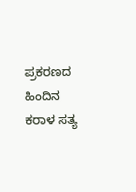ಪ್ರಕರಣದ ಹಿಂದಿನ ಕರಾಳ ಸತ್ಯ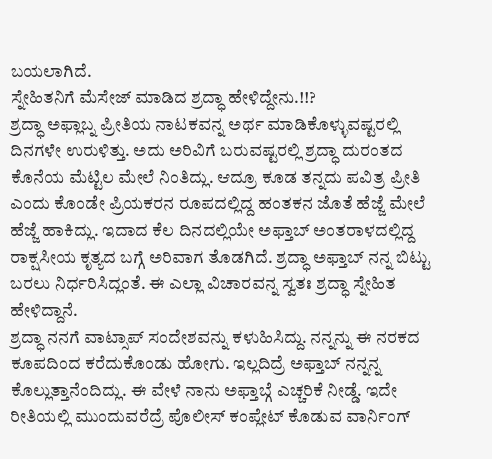ಬಯಲಾಗಿದೆ.
ಸ್ನೇಹಿತನಿಗೆ ಮೆಸೇಜ್ ಮಾಡಿದ ಶ್ರದ್ಧಾ ಹೇಳಿದ್ದೇನು.!!?
ಶ್ರದ್ಧಾ ಅಫ್ಲಾಬ್ನ ಪ್ರೀತಿಯ ನಾಟಕವನ್ನ ಅರ್ಥ ಮಾಡಿಕೊಳ್ಳುವಷ್ಟರಲ್ಲಿ ದಿನಗಳೇ ಉರುಳಿತ್ತು. ಅದು ಅರಿವಿಗೆ ಬರುವಷ್ಟರಲ್ಲಿ ಶ್ರದ್ಧಾ ದುರಂತದ ಕೊನೆಯ ಮೆಟ್ಟಿಲ ಮೇಲೆ ನಿಂತಿದ್ಲು. ಆದ್ರೂ ಕೂಡ ತನ್ನದು ಪವಿತ್ರ ಪ್ರೀತಿ ಎಂದು ಕೊಂಡೇ ಪ್ರಿಯಕರನ ರೂಪದಲ್ಲಿದ್ದ ಹಂತಕನ ಜೊತೆ ಹೆಜ್ಜೆ ಮೇಲೆ ಹೆಜ್ಜೆ ಹಾಕಿದ್ಲು. ಇದಾದ ಕೆಲ ದಿನದಲ್ಲಿಯೇ ಅಫ್ತಾಬ್ ಅಂತರಾಳದಲ್ಲಿದ್ದ ರಾಕ್ಷಸೀಯ ಕೃತ್ಯದ ಬಗ್ಗೆ ಅರಿವಾಗ ತೊಡಗಿದೆ. ಶ್ರದ್ಧಾ ಅಫ್ತಾಬ್ ನನ್ನ ಬಿಟ್ಟು ಬರಲು ನಿರ್ಧರಿಸಿದ್ಲಂತೆ. ಈ ಎಲ್ಲಾ ವಿಚಾರವನ್ನ ಸ್ವತಃ ಶ್ರದ್ಧಾ ಸ್ನೇಹಿತ ಹೇಳಿದ್ದಾನೆ.
ಶ್ರದ್ಧಾ ನನಗೆ ವಾಟ್ಸಾಪ್ ಸಂದೇಶವನ್ನು ಕಳುಹಿಸಿದ್ದು. ನನ್ನನ್ನು ಈ ನರಕದ ಕೂಪದಿಂದ ಕರೆದುಕೊಂಡು ಹೋಗು. ಇಲ್ಲದಿದ್ರೆ ಅಫ್ತಾಬ್ ನನ್ನನ್ನ ಕೊಲ್ಲುತ್ತಾನೆಂದಿದ್ಲು. ಈ ವೇಳೆ ನಾನು ಅಫ್ತಾಬ್ಗೆ ಎಚ್ಚರಿಕೆ ನೀಡ್ಡೆ. ಇದೇ ರೀತಿಯಲ್ಲಿ ಮುಂದುವರೆದ್ರೆ ಪೊಲೀಸ್ ಕಂಪ್ಲೇಟ್ ಕೊಡುವ ವಾರ್ನಿಂಗ್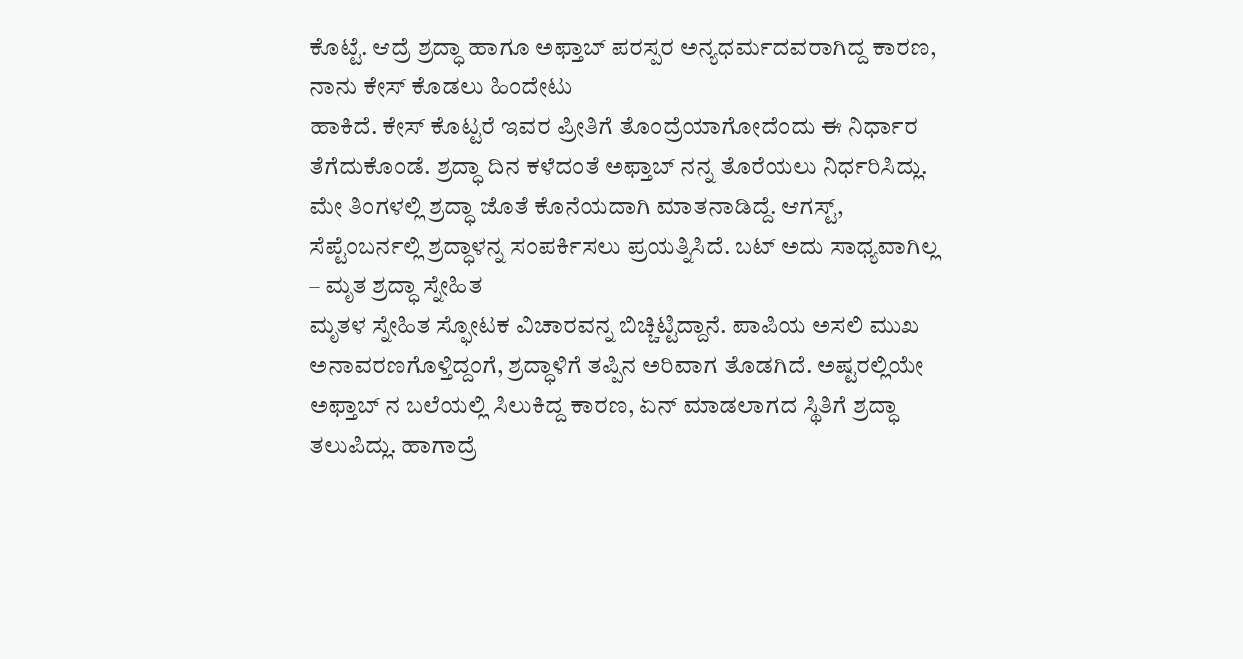ಕೊಟ್ಟೆ. ಆದ್ರೆ ಶ್ರದ್ಧಾ ಹಾಗೂ ಅಫ್ತಾಬ್ ಪರಸ್ಪರ ಅನ್ಯಧರ್ಮದವರಾಗಿದ್ದ ಕಾರಣ, ನಾನು ಕೇಸ್ ಕೊಡಲು ಹಿಂದೇಟು
ಹಾಕಿದೆ. ಕೇಸ್ ಕೊಟ್ಟರೆ ಇವರ ಪ್ರೀತಿಗೆ ತೊಂದ್ರೆಯಾಗೋದೆಂದು ಈ ನಿರ್ಧಾರ ತೆಗೆದುಕೊಂಡೆ. ಶ್ರದ್ಧಾ ದಿನ ಕಳೆದಂತೆ ಅಫ್ತಾಬ್ ನನ್ನ ತೊರೆಯಲು ನಿರ್ಧರಿಸಿದ್ಲು. ಮೇ ತಿಂಗಳಲ್ಲಿ ಶ್ರದ್ಧಾ ಜೊತೆ ಕೊನೆಯದಾಗಿ ಮಾತನಾಡಿದ್ದೆ. ಆಗಸ್ಟ್, ಸೆಪ್ಟೆಂಬರ್ನಲ್ಲಿ ಶ್ರದ್ಧಾಳನ್ನ ಸಂಪರ್ಕಿಸಲು ಪ್ರಯತ್ನಿಸಿದೆ. ಬಟ್ ಅದು ಸಾಧ್ಯವಾಗಿಲ್ಲ – ಮೃತ ಶ್ರದ್ಧಾ ಸ್ನೇಹಿತ
ಮೃತಳ ಸ್ನೇಹಿತ ಸ್ಫೋಟಕ ವಿಚಾರವನ್ನ ಬಿಚ್ಚಿಟ್ಟಿದ್ದಾನೆ. ಪಾಪಿಯ ಅಸಲಿ ಮುಖ ಅನಾವರಣಗೊಳ್ತಿದ್ದಂಗೆ, ಶ್ರದ್ಧಾಳಿಗೆ ತಪ್ಪಿನ ಅರಿವಾಗ ತೊಡಗಿದೆ. ಅಷ್ಟರಲ್ಲಿಯೇ ಅಫ್ತಾಬ್ ನ ಬಲೆಯಲ್ಲಿ ಸಿಲುಕಿದ್ದ ಕಾರಣ, ಏನ್ ಮಾಡಲಾಗದ ಸ್ಥಿತಿಗೆ ಶ್ರದ್ಧಾ ತಲುಪಿದ್ಲು. ಹಾಗಾದ್ರೆ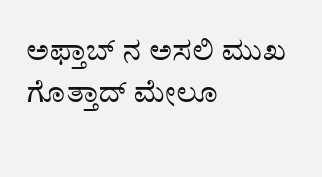ಅಫ್ತಾಬ್ ನ ಅಸಲಿ ಮುಖ ಗೊತ್ತಾದ್ ಮೇಲೂ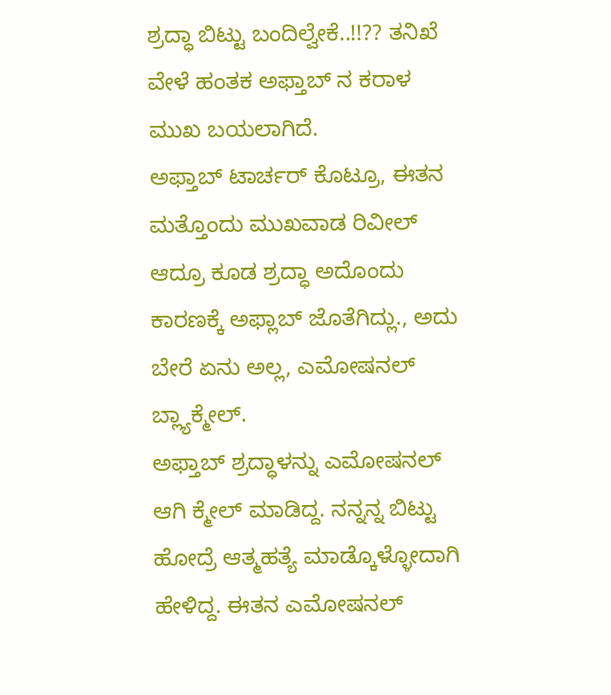ಶ್ರದ್ಧಾ ಬಿಟ್ಟು ಬಂದಿಲ್ವೇಕೆ..!!?? ತನಿಖೆ ವೇಳೆ ಹಂತಕ ಅಫ್ತಾಬ್ ನ ಕರಾಳ ಮುಖ ಬಯಲಾಗಿದೆ.
ಅಫ್ತಾಬ್ ಟಾರ್ಚರ್ ಕೊಟ್ರೂ, ಈತನ ಮತ್ತೊಂದು ಮುಖವಾಡ ರಿವೀಲ್ ಆದ್ರೂ ಕೂಡ ಶ್ರದ್ಧಾ ಅದೊಂದು ಕಾರಣಕ್ಕೆ ಅಫ್ಲಾಬ್ ಜೊತೆಗಿದ್ಲು., ಅದು ಬೇರೆ ಏನು ಅಲ್ಲ, ಎಮೋಷನಲ್ ಬ್ಲ್ಯಾಕ್ಮೇಲ್.
ಅಫ್ತಾಬ್ ಶ್ರದ್ಧಾಳನ್ನು ಎಮೋಷನಲ್ ಆಗಿ ಕ್ಮೇಲ್ ಮಾಡಿದ್ದ. ನನ್ನನ್ನ ಬಿಟ್ಟು ಹೋದ್ರೆ ಆತ್ಮಹತ್ಯೆ ಮಾಡ್ಕೊಳ್ಳೋದಾಗಿ ಹೇಳಿದ್ದ. ಈತನ ಎಮೋಷನಲ್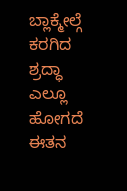ಬ್ಲಾಕ್ಮೇಲ್ಗೆ ಕರಗಿದ ಶ್ರದ್ಧಾ ಎಲ್ಲೂ ಹೋಗದೆ ಈತನ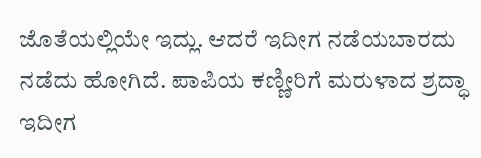ಜೊತೆಯಲ್ಲಿಯೇ ಇದ್ಲು. ಆದರೆ ಇದೀಗ ನಡೆಯಬಾರದು ನಡೆದು ಹೋಗಿದೆ. ಪಾಪಿಯ ಕಣ್ಣೀರಿಗೆ ಮರುಳಾದ ಶ್ರದ್ಧಾ ಇದೀಗ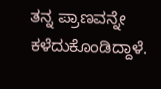ತನ್ನ ಪ್ರಾಣವನ್ನೇ ಕಳೆದುಕೊಂಡಿದ್ದಾಳೆ.